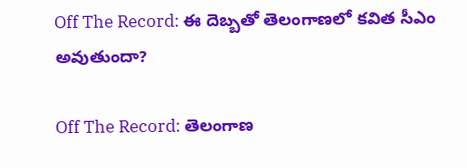Off The Record: ఈ దెబ్బతో తెలంగాణలో కవిత సీఎం అవుతుందా?

Off The Record: తెలంగాణ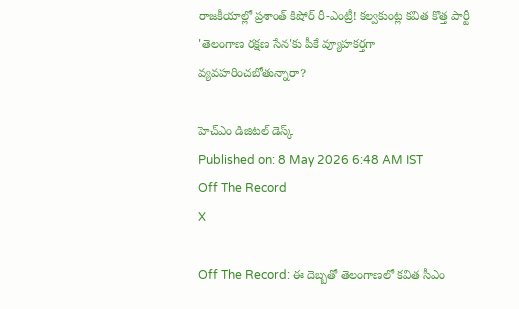రాజకీయాల్లో ప్రశాంత్ కిషోర్ రీ-ఎంట్రీ! కల్వకుంట్ల కవిత కొత్త పార్టీ 'తెలంగాణ రక్షణ సేన'కు పీకే వ్యూహకర్తగా వ్యవహరించబోతున్నారా?

హెచ్ఎం డిజిటల్ డెస్క్
Published on: 8 May 2026 6:48 AM IST
Off The Record
X

Off The Record: ఈ దెబ్బతో తెలంగాణలో కవిత సీఎం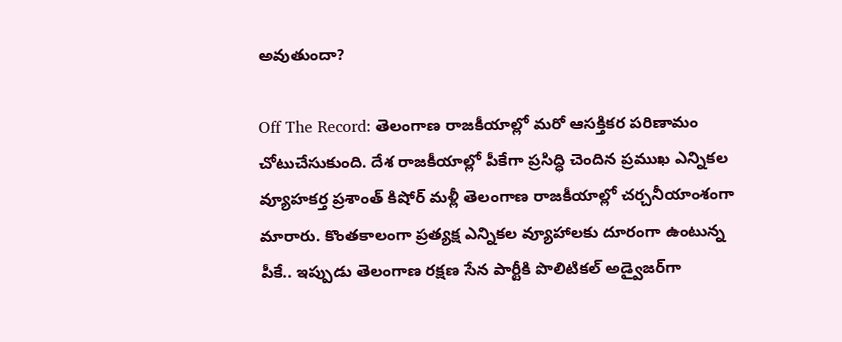అవుతుందా?

Off The Record: తెలంగాణ రాజకీయాల్లో మరో ఆసక్తికర పరిణామం చోటుచేసుకుంది. దేశ రాజకీయాల్లో పీకేగా ప్రసిద్ధి చెందిన ప్రముఖ ఎన్నికల వ్యూహకర్త ప్రశాంత్ కిషోర్ మళ్లీ తెలంగాణ రాజకీయాల్లో చర్చనీయాంశంగా మారారు. కొంతకాలంగా ప్రత్యక్ష ఎన్నికల వ్యూహాలకు దూరంగా ఉంటున్న పీకే.. ఇప్పుడు తెలంగాణ రక్షణ సేన పార్టీకి పొలిటికల్ అడ్వైజర్‌గా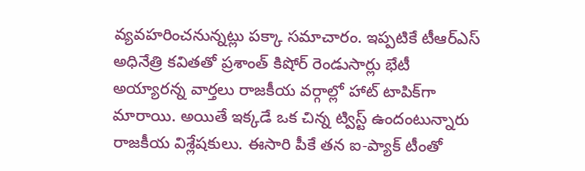వ్యవహరించనున్నట్లు పక్కా సమాచారం. ఇప్పటికే టీఆర్‌ఎస్ అధినేత్రి కవితతో ప్రశాంత్ కిషోర్ రెండుసార్లు భేటీ అయ్యారన్న వార్తలు రాజకీయ వర్గాల్లో హాట్ టాపిక్‌గా మారాయి. అయితే ఇక్కడే ఒక చిన్న ట్విస్ట్ ఉందంటున్నారు రాజకీయ విశ్లేషకులు. ఈసారి పీకే తన ఐ-ప్యాక్ టీంతో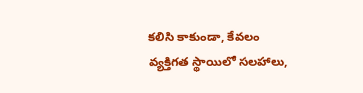కలిసి కాకుండా, కేవలం వ్యక్తిగత స్థాయిలో సలహాలు,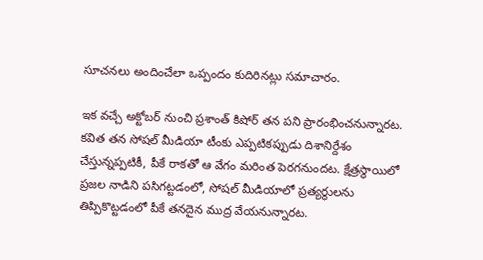సూచనలు అందించేలా ఒప్పందం కుదిరినట్లు సమాచారం.

ఇక వచ్చే అక్టోబర్ నుంచి ప్రశాంత్ కిషోర్ తన పని ప్రారంభించనున్నారట. కవిత తన సోషల్ మీడియా టీంకు ఎప్పటికప్పుడు దిశానిర్దేశం చేస్తున్నప్పటికీ, పీకే రాకతో ఆ వేగం మరింత పెరగనుందట. క్షేత్రస్థాయిలో ప్రజల నాడిని పసిగట్టడంలో, సోషల్ మీడియాలో ప్రత్యర్థులను తిప్పికొట్టడంలో పీకే తనదైన ముద్ర వేయనున్నారట.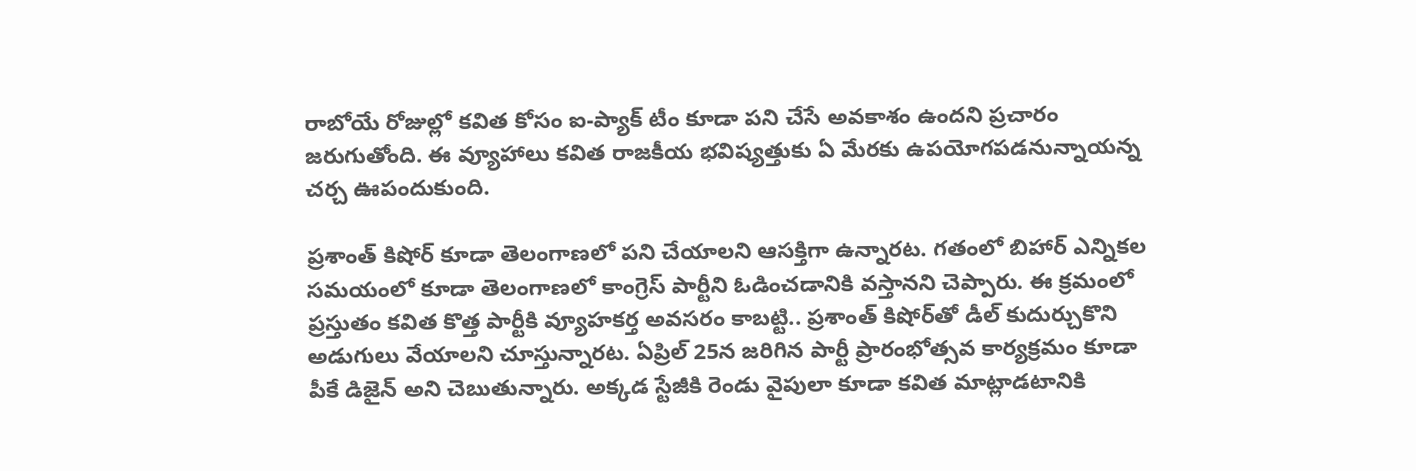రాబోయే రోజుల్లో కవిత కోసం ఐ-ప్యాక్ టీం కూడా పని చేసే అవకాశం ఉందని ప్రచారం జరుగుతోంది. ఈ వ్యూహాలు కవిత రాజకీయ భవిష్యత్తుకు ఏ మేరకు ఉపయోగపడనున్నాయన్న చర్చ ఊపందుకుంది.

ప్రశాంత్ కిషోర్ కూడా తెలంగాణలో పని చేయాలని ఆసక్తిగా ఉన్నారట. గతంలో బిహార్ ఎన్నికల సమయంలో కూడా తెలంగాణలో కాంగ్రెస్ పార్టీని ఓడించడానికి వస్తానని చెప్పారు. ఈ క్రమంలో ప్రస్తుతం కవిత కొత్త పార్టీకి వ్యూహకర్త అవసరం కాబట్టి.. ప్రశాంత్ కిషోర్‌తో డీల్ కుదుర్చుకొని అడుగులు వేయాలని చూస్తున్నారట. ఏప్రిల్ 25న జరిగిన పార్టీ ప్రారంభోత్సవ కార్యక్రమం కూడా పీకే డిజైన్ అని చెబుతున్నారు. అక్కడ స్టేజీకి రెండు వైపులా కూడా కవిత మాట్లాడటానికి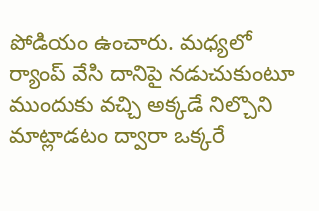పోడియం ఉంచారు. మధ్యలో ర్యాంప్ వేసి దానిపై నడుచుకుంటూ ముందుకు వచ్చి అక్కడే నిల్చొని మాట్లాడటం ద్వారా ఒక్కరే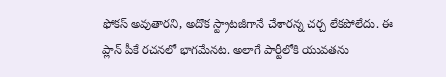ఫోకస్ అవుతారని, అదొక స్ట్రాటజీగానే చేశారన్న చర్చ లేకపోలేదు. ఈ ప్లాన్ పీకే రచనలో భాగమేనట. అలాగే పార్టీలోకి యువతను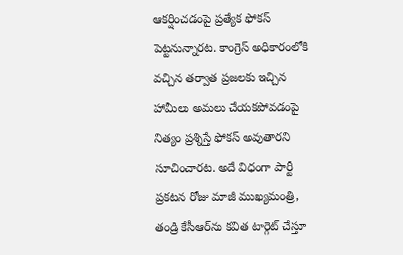ఆకర్షించడంపై ప్రత్యేక ఫోకస్ పెట్టనున్నారట. కాంగ్రెస్ అధికారంలోకి వచ్చిన తర్వాత ప్రజలకు ఇచ్చిన హామీలు అమలు చేయకపోవడంపై నిత్యం ప్రశ్నిస్తే ఫోకస్ అవుతారని సూచించారట. అదే విధంగా పార్టీ ప్రకటన రోజు మాజీ ముఖ్యమంత్రి, తండ్రి కేసీఆర్‌ను కవిత టార్గెట్ చేస్తూ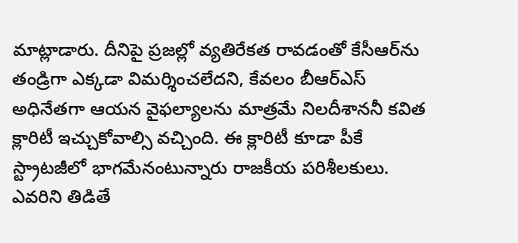మాట్లాడారు. దీనిపై ప్రజల్లో వ్యతిరేకత రావడంతో కేసీఆర్‌ను తండ్రిగా ఎక్కడా విమర్శించలేదని, కేవలం బీఆర్‌ఎస్ అధినేతగా ఆయన వైఫల్యాలను మాత్రమే నిలదీశాననీ కవిత క్లారిటీ ఇచ్చుకోవాల్సి వచ్చింది. ఈ క్లారిటీ కూడా పీకే స్ట్రాటజీలో భాగమేనంటున్నారు రాజకీయ పరిశీలకులు. ఎవరిని తిడితే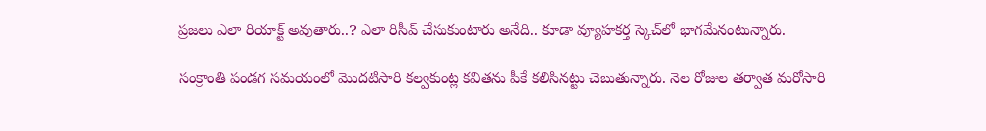ప్రజలు ఎలా రియాక్ట్ అవుతారు..? ఎలా రిసీవ్ చేసుకుంటారు అనేది.. కూడా వ్యూహకర్త స్కెచ్‌లో భాగమేనంటున్నారు.

సంక్రాంతి పండగ సమయంలో మొదటిసారి కల్వకుంట్ల కవితను పీకే కలిసినట్టు చెబుతున్నారు. నెల రోజుల తర్వాత మరోసారి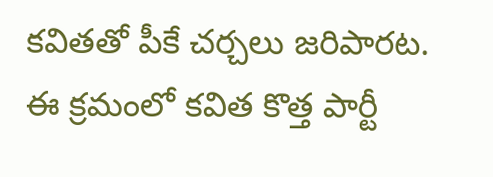కవితతో పీకే చర్చలు జరిపారట. ఈ క్రమంలో కవిత కొత్త పార్టీ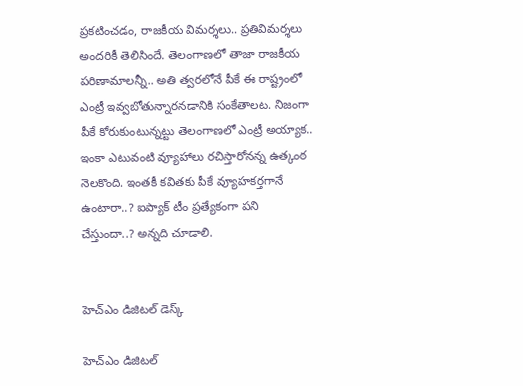ప్రకటించడం, రాజకీయ విమర్శలు.. ప్రతివిమర్శలు అందరికీ తెలిసిందే. తెలంగాణలో తాజా రాజకీయ పరిణామాలన్నీ.. అతి త్వరలోనే పీకే ఈ రాష్ట్రంలో ఎంట్రీ ఇవ్వబోతున్నారనడానికి సంకేతాలట. నిజంగా పీకే కోరుకుంటున్నట్టు తెలంగాణలో ఎంట్రీ అయ్యాక.. ఇంకా ఎటువంటి వ్యూహాలు రచిస్తారోనన్న ఉత్కంఠ నెలకొంది. ఇంతకీ కవితకు పీకే వ్యూహకర్తగానే ఉంటారా..? ఐప్యాక్ టీం ప్రత్యేకంగా పని చేస్తుందా..? అన్నది చూడాలి.


హెచ్ఎం డిజిటల్ డెస్క్

హెచ్ఎం డిజిటల్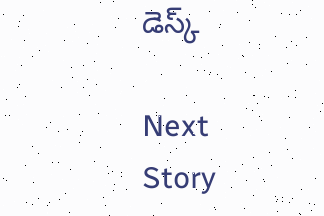డెస్క్

Next Story